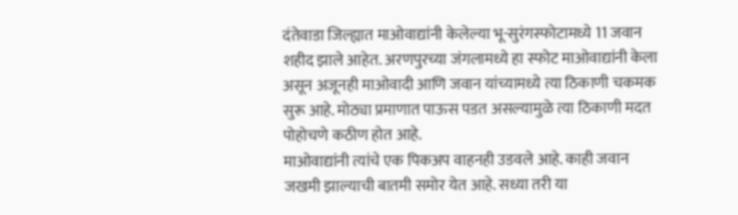दंतेवाडा जिल्ह्यात माओवाद्यांनी केलेल्या भू-सुरंगस्फोटामध्ये 11 जवान शहीद झाले आहेत. अरणपुरच्या जंगलामध्ये हा स्फोट माओवाद्यांनी केला असून अजूनही माओवादी आणि जवान यांच्यामध्ये त्या ठिकाणी चकमक सुरू आहे. मोठ्या प्रमाणात पाऊस पडत असल्यामुळे त्या ठिकाणी मदत पोहोचणे कठीण होत आहे.
माओवाद्यांनी त्यांचे एक पिकअप वाहनही उडवले आहे. काही जवान जखमी झाल्याची बातमी समोर येत आहे. सध्या तरी या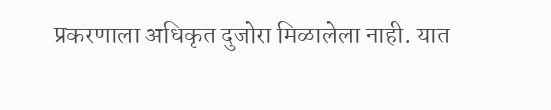प्रकरणाला अधिकृत दुजोरा मिळालेला नाही. यात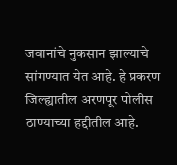जवानांचे नुकसान झाल्याचे सांगण्यात येत आहे. हे प्रकरण जिल्ह्यातील अरणपूर पोलीस ठाण्याच्या हद्दीतील आहे.